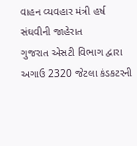વાહન વ્યવહાર મંત્રી હર્ષ સંઘવીની જાહેરાત
ગુજરાત એસટી વિભાગ દ્વારા અગાઉ 2320 જેટલા કંડકટરની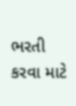ભરતી કરવા માટે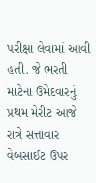પરીક્ષા લેવામાં આવી હતી. જે ભરતી માટેના ઉમેદવારનું પ્રથમ મેરીટ આજે રાત્રે સત્તાવાર વેબસાઈટ ઉપર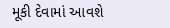મૂકી દેવામાં આવશે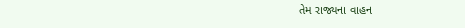તેમ રાજ્યના વાહન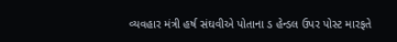વ્યવહાર મંત્રી હર્ષ સંઘવીએ પોતાના ડ હેન્ડલ ઉપર પોસ્ટ મારફતે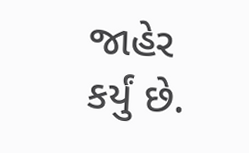જાહેર કર્યું છે.